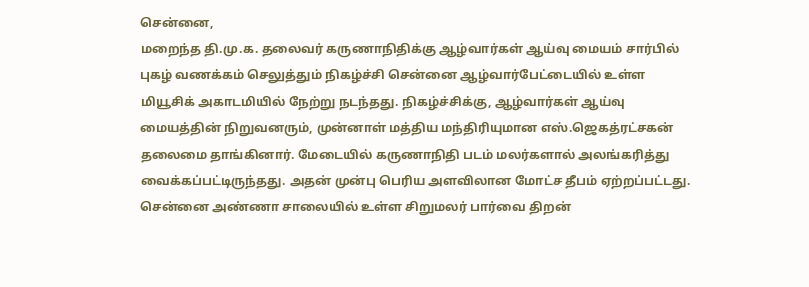சென்னை,
மறைந்த தி.மு.க. தலைவர் கருணாநிதிக்கு ஆழ்வார்கள் ஆய்வு மையம் சார்பில் புகழ் வணக்கம் செலுத்தும் நிகழ்ச்சி சென்னை ஆழ்வார்பேட்டையில் உள்ள மியூசிக் அகாடமியில் நேற்று நடந்தது. நிகழ்ச்சிக்கு, ஆழ்வார்கள் ஆய்வு மையத்தின் நிறுவனரும், முன்னாள் மத்திய மந்திரியுமான எஸ்.ஜெகத்ரட்சகன் தலைமை தாங்கினார். மேடையில் கருணாநிதி படம் மலர்களால் அலங்கரித்து வைக்கப்பட்டிருந்தது. அதன் முன்பு பெரிய அளவிலான மோட்ச தீபம் ஏற்றப்பட்டது.
சென்னை அண்ணா சாலையில் உள்ள சிறுமலர் பார்வை திறன்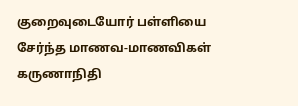குறைவுடையோர் பள்ளியை சேர்ந்த மாணவ-மாணவிகள் கருணாநிதி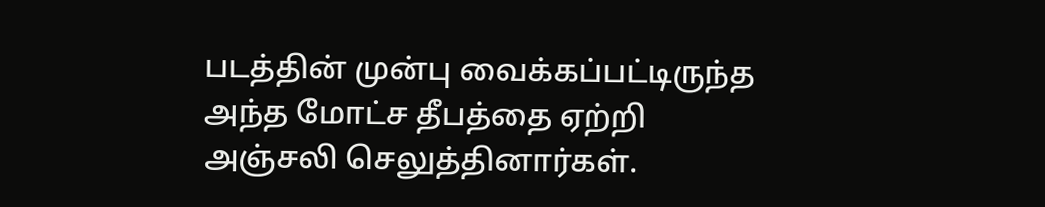படத்தின் முன்பு வைக்கப்பட்டிருந்த அந்த மோட்ச தீபத்தை ஏற்றி அஞ்சலி செலுத்தினார்கள்.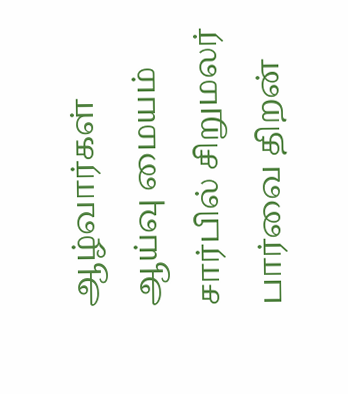ஆழ்வார்கள் ஆய்வு மையம் சார்பில் சிறுமலர் பார்வை திறன்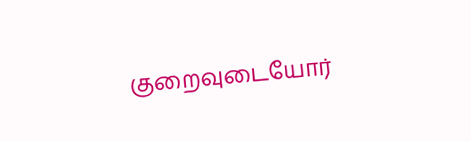குறைவுடையோர்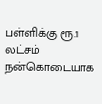பள்ளிக்கு ரூ.1 லட்சம் நன்கொடையாக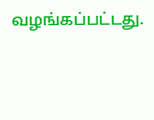வழங்கப்பட்டது.